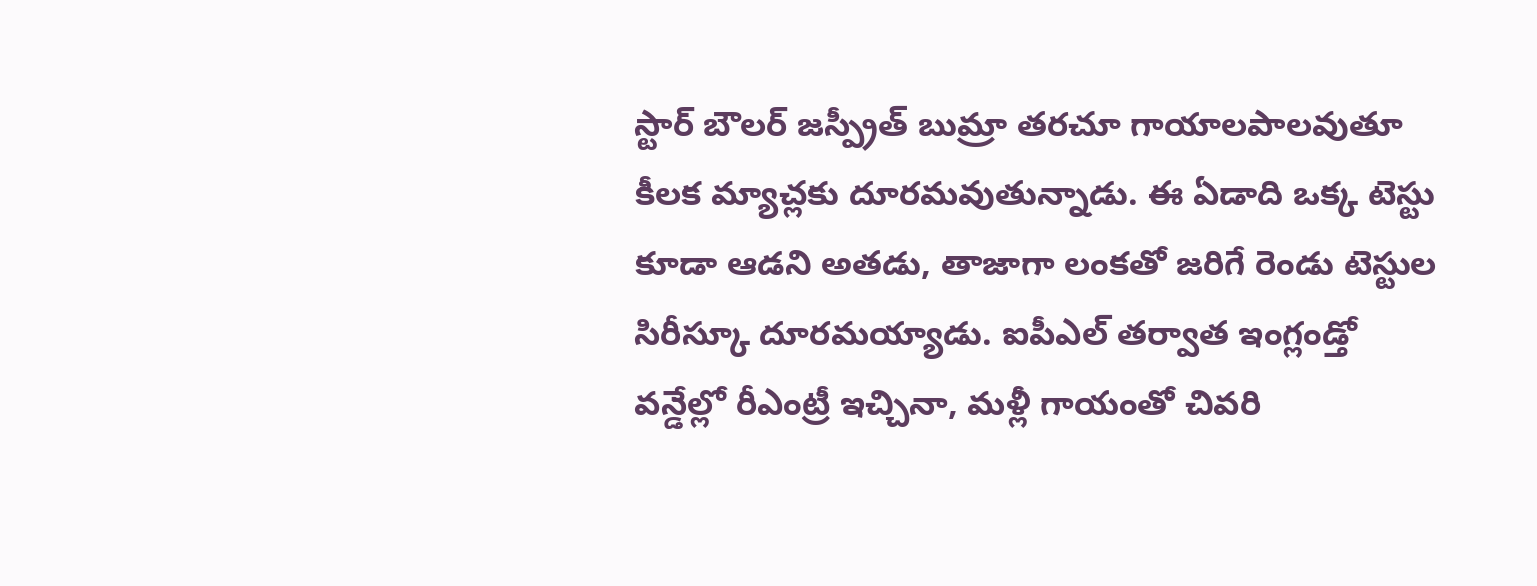స్టార్ బౌలర్ జస్ప్రీత్ బుమ్రా తరచూ గాయాలపాలవుతూ కీలక మ్యాచ్లకు దూరమవుతున్నాడు. ఈ ఏడాది ఒక్క టెస్టు కూడా ఆడని అతడు, తాజాగా లంకతో జరిగే రెండు టెస్టుల సిరీస్కూ దూరమయ్యాడు. ఐపీఎల్ తర్వాత ఇంగ్లండ్తో వన్డేల్లో రీఎంట్రీ ఇచ్చినా, మళ్లీ గాయంతో చివరి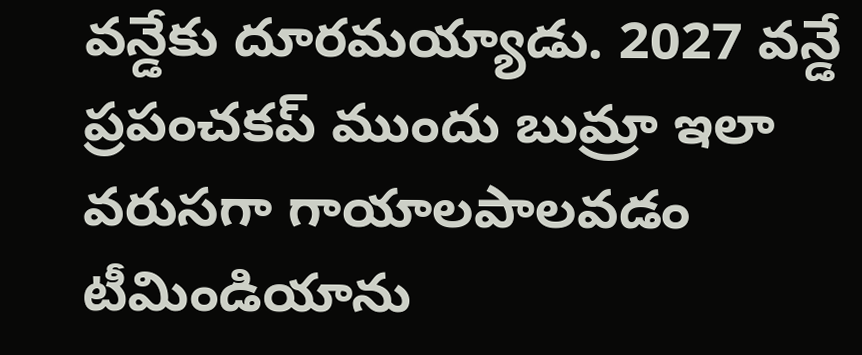వన్డేకు దూరమయ్యాడు. 2027 వన్డే ప్రపంచకప్ ముందు బుమ్రా ఇలా వరుసగా గాయాలపాలవడం టీమిండియాను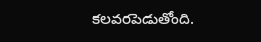కలవరపెడుతోంది.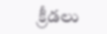క్రీడలు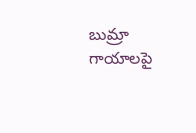బుమ్రా గాయాలపై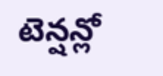టెన్షన్లో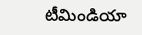టీమిండియా